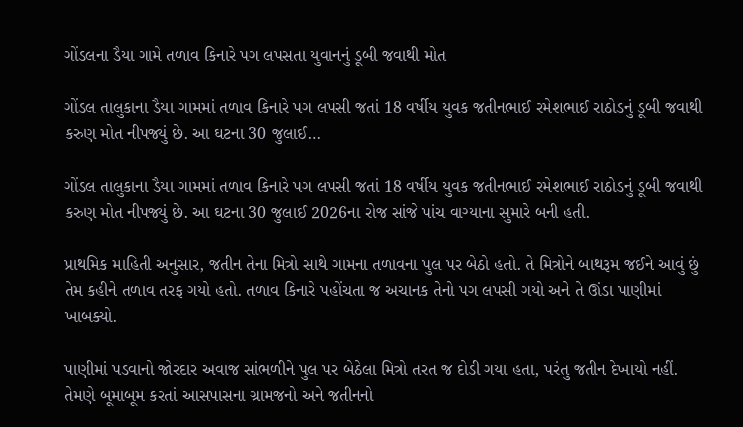ગોંડલના ડૈયા ગામે તળાવ કિનારે પગ લપસતા યુવાનનું ડૂબી જવાથી મોત

ગોંડલ તાલુકાના ડૈયા ગામમાં તળાવ કિનારે પગ લપસી જતાં 18 વર્ષીય યુવક જતીનભાઈ રમેશભાઈ રાઠોડનું ડૂબી જવાથી કરુણ મોત નીપજ્યું છે. આ ઘટના 30 જુલાઈ…

ગોંડલ તાલુકાના ડૈયા ગામમાં તળાવ કિનારે પગ લપસી જતાં 18 વર્ષીય યુવક જતીનભાઈ રમેશભાઈ રાઠોડનું ડૂબી જવાથી કરુણ મોત નીપજ્યું છે. આ ઘટના 30 જુલાઈ 2026ના રોજ સાંજે પાંચ વાગ્યાના સુમારે બની હતી.

પ્રાથમિક માહિતી અનુસાર, જતીન તેના મિત્રો સાથે ગામના તળાવના પુલ પર બેઠો હતો. તે મિત્રોને બાથરૂમ જઈને આવું છું તેમ કહીને તળાવ તરફ ગયો હતો. તળાવ કિનારે પહોંચતા જ અચાનક તેનો પગ લપસી ગયો અને તે ઊંડા પાણીમાં ખાબક્યો.

પાણીમાં પડવાનો જોરદાર અવાજ સાંભળીને પુલ પર બેઠેલા મિત્રો તરત જ દોડી ગયા હતા, પરંતુ જતીન દેખાયો નહીં. તેમણે બૂમાબૂમ કરતાં આસપાસના ગ્રામજનો અને જતીનનો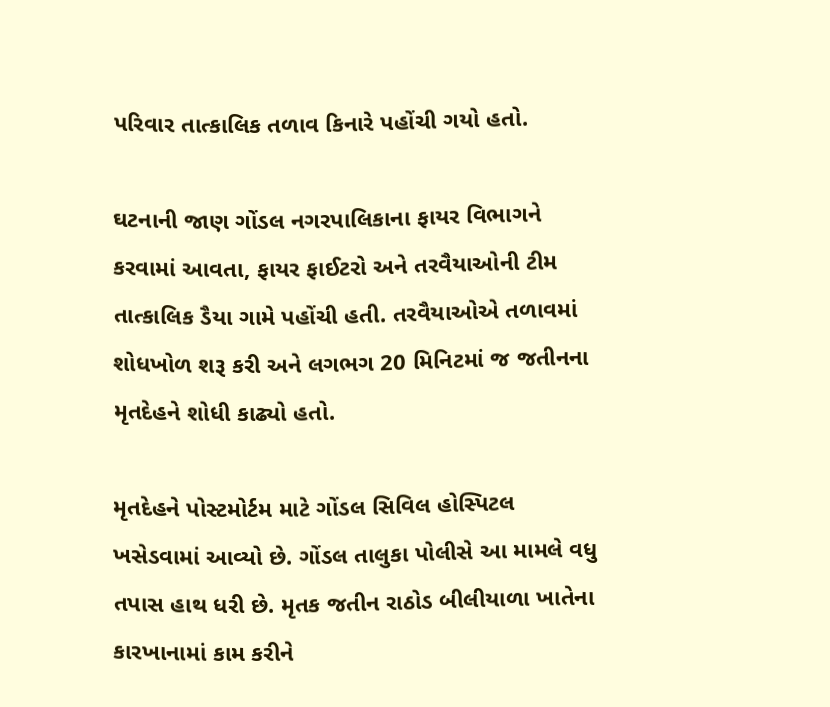પરિવાર તાત્કાલિક તળાવ કિનારે પહોંચી ગયો હતો.

ઘટનાની જાણ ગોંડલ નગરપાલિકાના ફાયર વિભાગને કરવામાં આવતા, ફાયર ફાઈટરો અને તરવૈયાઓની ટીમ તાત્કાલિક ડૈયા ગામે પહોંચી હતી. તરવૈયાઓએ તળાવમાં શોધખોળ શરૂ કરી અને લગભગ 20 મિનિટમાં જ જતીનના મૃતદેહને શોધી કાઢ્યો હતો.

મૃતદેહને પોસ્ટમોર્ટમ માટે ગોંડલ સિવિલ હોસ્પિટલ ખસેડવામાં આવ્યો છે. ગોંડલ તાલુકા પોલીસે આ મામલે વધુ તપાસ હાથ ધરી છે. મૃતક જતીન રાઠોડ બીલીયાળા ખાતેના કારખાનામાં કામ કરીને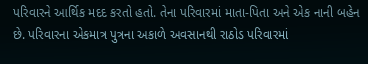પરિવારને આર્થિક મદદ કરતો હતો. તેના પરિવારમાં માતા-પિતા અને એક નાની બહેન છે. પરિવારના એકમાત્ર પુત્રના અકાળે અવસાનથી રાઠોડ પરિવારમાં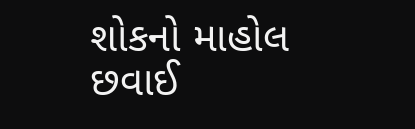શોકનો માહોલ છવાઈ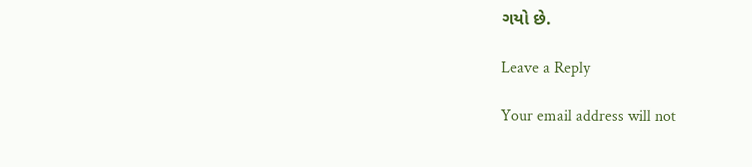ગયો છે.

Leave a Reply

Your email address will not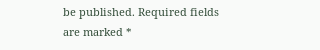be published. Required fields are marked *